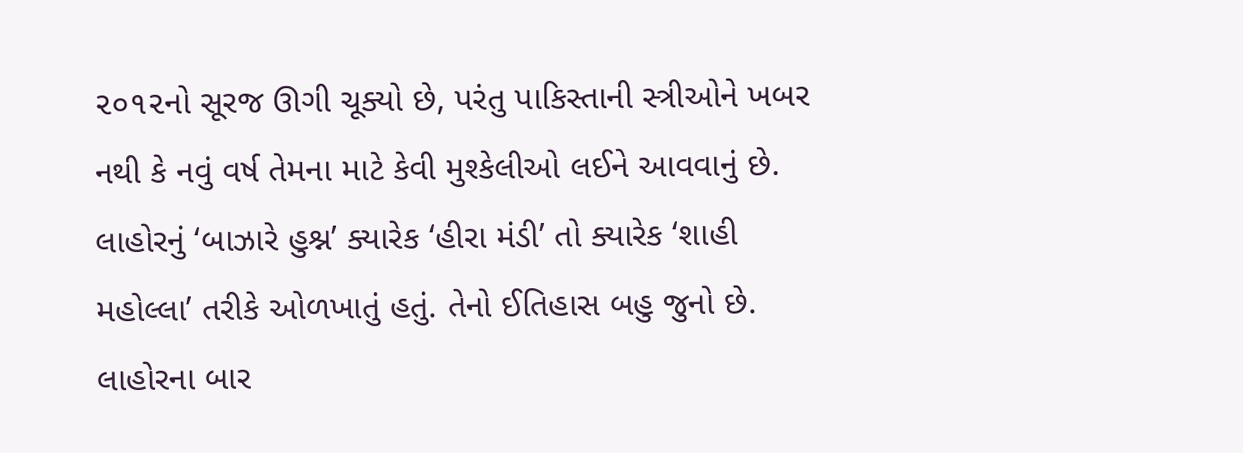૨૦૧૨નો સૂરજ ઊગી ચૂક્યો છે, પરંતુ પાકિસ્તાની સ્ત્રીઓને ખબર નથી કે નવું વર્ષ તેમના માટે કેવી મુશ્કેલીઓ લઈને આવવાનું છે.
લાહોરનું ‘બાઝારે હુશ્ન’ ક્યારેક ‘હીરા મંડી’ તો ક્યારેક ‘શાહી મહોલ્લા’ તરીકે ઓળખાતું હતું. તેનો ઈતિહાસ બહુ જુનો છે. લાહોરના બાર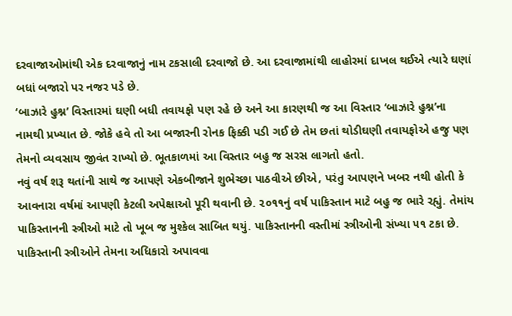દરવાજાઓમાંથી એક દરવાજાનું નામ ટકસાલી દરવાજો છે. આ દરવાજામાંથી લાહોરમાં દાખલ થઈએ ત્યારે ઘણાં બધાં બજારો પર નજર પડે છે.
‘બાઝારે હુશ્ન’ વિસ્તારમાં ઘણી બધી તવાયફો પણ રહે છે અને આ કારણથી જ આ વિસ્તાર ‘બાઝારે હુશ્ન’ના નામથી પ્રખ્યાત છે. જોકે હવે તો આ બજારની રોનક ફિક્કી પડી ગઈ છે તેમ છતાં થોડીઘણી તવાયફોએ હજુ પણ તેમનો વ્યવસાય જીવંત રાખ્યો છે. ભૂતકાળમાં આ વિસ્તાર બહુ જ સરસ લાગતો હતો.
નવું વર્ષ શરૂ થતાંની સાથે જ આપણે એકબીજાને શુભેચ્છા પાઠવીએ છીએ, પરંતુ આપણને ખબર નથી હોતી કે આવનારા વર્ષમાં આપણી કેટલી અપેક્ષાઓ પૂરી થવાની છે. ૨૦૧૧નું વર્ષ પાકિસ્તાન માટે બહુ જ ભારે રહ્યું. તેમાંય પાકિસ્તાનની સ્ત્રીઓ માટે તો ખૂબ જ મુશ્કેલ સાબિત થયું. પાકિસ્તાનની વસ્તીમાં સ્ત્રીઓની સંખ્યા ૫૧ ટકા છે. પાકિસ્તાની સ્ત્રીઓને તેમના અધિકારો અપાવવા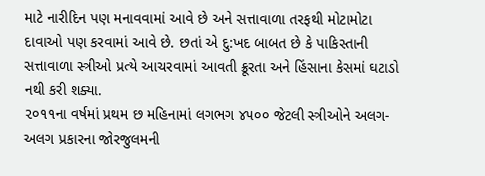માટે નારીદિન પણ મનાવવામાં આવે છે અને સત્તાવાળા તરફથી મોટામોટા દાવાઓ પણ કરવામાં આવે છે. છતાં એ દુ:ખદ બાબત છે કે પાકિસ્તાની સત્તાવાળા સ્ત્રીઓ પ્રત્યે આચરવામાં આવતી ક્રૂરતા અને હિંસાના કેસમાં ઘટાડો નથી કરી શક્યા.
૨૦૧૧ના વર્ષમાં પ્રથમ છ મહિનામાં લગભગ ૪૫૦૦ જેટલી સ્ત્રીઓને અલગ-અલગ પ્રકારના જોરજુલમની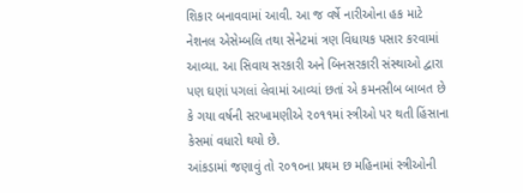શિકાર બનાવવામાં આવી. આ જ વર્ષે નારીઓના હક માટે નેશનલ એસેમ્બલિ તથા સેનેટમાં ત્રણ વિધાયક પસાર કરવામાં આવ્યા. આ સિવાય સરકારી અને બિનસરકારી સંસ્થાઓ દ્વારા પણ ઘણાં પગલાં લેવામાં આવ્યાં છતાં એ કમનસીબ બાબત છે કે ગયા વર્ષની સરખામણીએ ૨૦૧૧માં સ્ત્રીઓ પર થતી હિંસાના કેસમાં વધારો થયો છે.
આંકડામાં જણાવું તો ૨૦૧૦ના પ્રથમ છ મહિનામાં સ્ત્રીઓની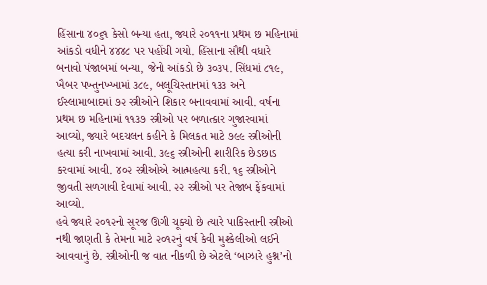હિંસાના ૪૦૬૧ કેસો બન્યા હતા, જ્યારે ૨૦૧૧ના પ્રથમ છ મહિનામાં આંકડો વધીને ૪૪૪૮ પર પહોંચી ગયો. હિંસાના સૌથી વધારે બનાવો પંજાબમાં બન્યા, જેનો આંકડો છે ૩૦૩૫. સિંધમાં ૮૧૯, ખૈબર પખ્તુનખ્ખામાં ૩૮૯, બલૂચિસ્તાનમાં ૧૩૩ અને ઈસ્લામાબાદમાં ૭૨ સ્ત્રીઓને શિકાર બનાવવામાં આવી. વર્ષના પ્રથમ છ મહિનામાં ૧૧૩૭ સ્ત્રીઓ પર બળાત્કાર ગુજારવામાં આવ્યો, જ્યારે બદચલન કહીને કે મિલકત માટે ૭૯૯ સ્ત્રીઓની હત્યા કરી નાખવામાં આવી. ૩૯૬ સ્ત્રીઓની શારીરિક છેડછાડ કરવામાં આવી. ૪૦૨ સ્ત્રીઓએ આત્મહત્યા કરી. ૧૬ સ્ત્રીઓને જીવતી સળગાવી દેવામાં આવી. ૨૨ સ્ત્રીઓ પર તેજાબ ફેંકવામાં આવ્યો.
હવે જ્યારે ૨૦૧૨નો સૂરજ ઊગી ચૂક્યો છે ત્યારે પાકિસ્તાની સ્ત્રીઓ નથી જાણતી કે તેમના માટે ૨૦૧૨નું વર્ષ કેવી મુશ્કેલીઓ લઈને આવવાનું છે. સ્ત્રીઓની જ વાત નીકળી છે એટલે ‘બાઝારે હુશ્ન’નો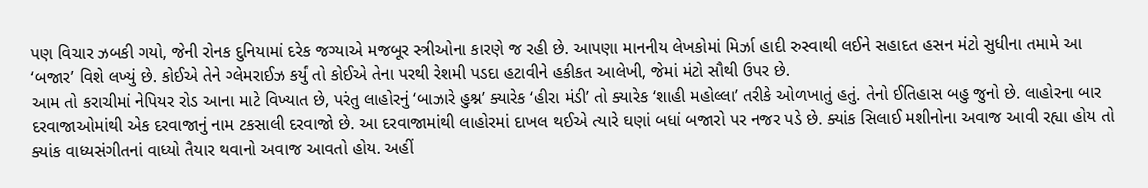પણ વિચાર ઝબકી ગયો, જેની રોનક દુનિયામાં દરેક જગ્યાએ મજબૂર સ્ત્રીઓના કારણે જ રહી છે. આપણા માનનીય લેખકોમાં મિર્ઝા હાદી રુસ્વાથી લઈને સહાદત હસન મંટો સુધીના તમામે આ ‘બજાર’ વિશે લખ્યું છે. કોઈએ તેને ગ્લેમરાઈઝ કર્યું તો કોઈએ તેના પરથી રેશમી પડદા હટાવીને હકીકત આલેખી, જેમાં મંટો સૌથી ઉપર છે.
આમ તો કરાચીમાં નેપિયર રોડ આના માટે વિખ્યાત છે, પરંતુ લાહોરનું ‘બાઝારે હુશ્ન’ ક્યારેક ‘હીરા મંડી’ તો ક્યારેક ‘શાહી મહોલ્લા’ તરીકે ઓળખાતું હતું. તેનો ઈતિહાસ બહુ જુનો છે. લાહોરના બાર દરવાજાઓમાંથી એક દરવાજાનું નામ ટકસાલી દરવાજો છે. આ દરવાજામાંથી લાહોરમાં દાખલ થઈએ ત્યારે ઘણાં બધાં બજારો પર નજર પડે છે. ક્યાંક સિલાઈ મશીનોના અવાજ આવી રહ્યા હોય તો ક્યાંક વાધ્યસંગીતનાં વાધ્યો તૈયાર થવાનો અવાજ આવતો હોય. અહીં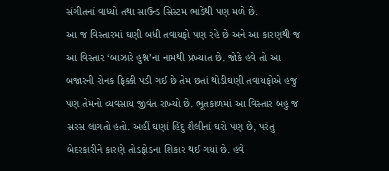સંગીતનાં વાધ્યો તથા સાઉન્ડ સિસ્ટમ ભાડેથી પણ મળે છે.
આ જ વિસ્તારમાં ઘણી બધી તવાયફો પણ રહે છે અને આ કારણથી જ આ વિસ્તાર ‘બાઝારે હુશ્ન’ના નામથી પ્રખ્યાત છે. જોકે હવે તો આ બજારની રોનક ફિક્કી પડી ગઈ છે તેમ છતાં થોડીઘણી તવાયફોએ હજુ પણ તેમનો વ્યવસાય જીવંત રાખ્યો છે. ભૂતકાળમાં આ વિસ્તાર બહુ જ સરસ લાગતો હતો. અહીં ઘણાં હિંદુ શૈલીનાં ઘરો પણ છે, પરંતુ બેદરકારીને કારણે તોડફોડના શિકાર થઈ ગયાં છે. હવે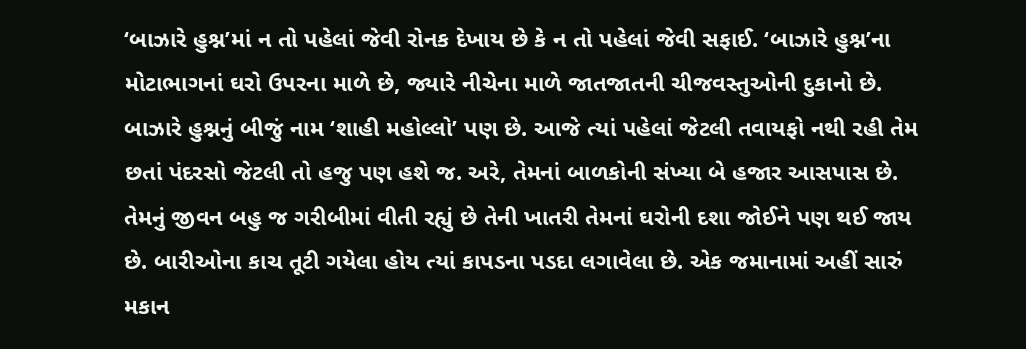‘બાઝારે હુશ્ન’માં ન તો પહેલાં જેવી રોનક દેખાય છે કે ન તો પહેલાં જેવી સફાઈ. ‘બાઝારે હુશ્ન’ના મોટાભાગનાં ઘરો ઉપરના માળે છે, જ્યારે નીચેના માળે જાતજાતની ચીજવસ્તુઓની દુકાનો છે.
બાઝારે હુશ્નનું બીજું નામ ‘શાહી મહોલ્લો’ પણ છે. આજે ત્યાં પહેલાં જેટલી તવાયફો નથી રહી તેમ છતાં પંદરસો જેટલી તો હજુ પણ હશે જ. અરે, તેમનાં બાળકોની સંખ્યા બે હજાર આસપાસ છે. તેમનું જીવન બહુ જ ગરીબીમાં વીતી રહ્યું છે તેની ખાતરી તેમનાં ઘરોની દશા જોઈને પણ થઈ જાય છે. બારીઓના કાચ તૂટી ગયેલા હોય ત્યાં કાપડના પડદા લગાવેલા છે. એક જમાનામાં અહીં સારું મકાન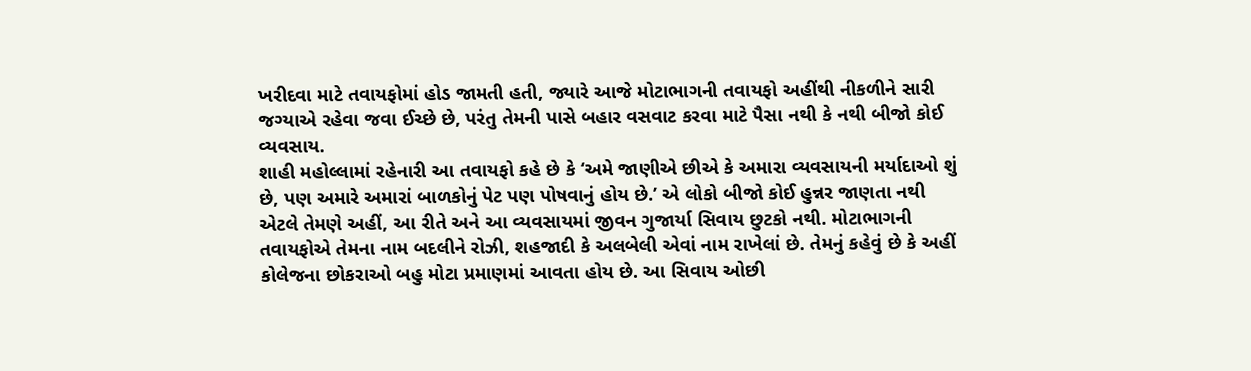ખરીદવા માટે તવાયફોમાં હોડ જામતી હતી, જ્યારે આજે મોટાભાગની તવાયફો અહીંથી નીકળીને સારી જગ્યાએ રહેવા જવા ઈચ્છે છે, પરંતુ તેમની પાસે બહાર વસવાટ કરવા માટે પૈસા નથી કે નથી બીજો કોઈ વ્યવસાય.
શાહી મહોલ્લામાં રહેનારી આ તવાયફો કહે છે કે ‘અમે જાણીએ છીએ કે અમારા વ્યવસાયની મર્યાદાઓ શું છે, પણ અમારે અમારાં બાળકોનું પેટ પણ પોષવાનું હોય છે.’ એ લોકો બીજો કોઈ હુન્નર જાણતા નથી એટલે તેમણે અહીં, આ રીતે અને આ વ્યવસાયમાં જીવન ગુજાર્યા સિવાય છુટકો નથી. મોટાભાગની તવાયફોએ તેમના નામ બદલીને રોઝી, શહજાદી કે અલબેલી એવાં નામ રાખેલાં છે. તેમનું કહેવું છે કે અહીં કોલેજના છોકરાઓ બહુ મોટા પ્રમાણમાં આવતા હોય છે. આ સિવાય ઓછી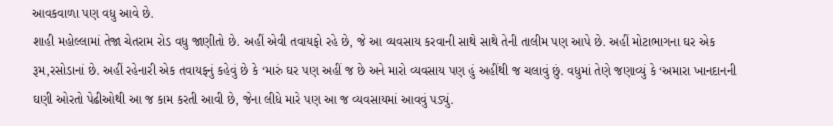આવકવાળા પણ વધુ આવે છે.
શાહી મહોલ્લામાં તેજા ચેતરામ રોડ વધુ જાણીતો છે. અહીં એવી તવાયફો રહે છે, જે આ વ્યવસાય કરવાની સાથે સાથે તેની તાલીમ પણ આપે છે. અહીં મોટાભાગના ઘર એક રૂમ,રસોડાનાં છે. અહીં રહેનારી એક તવાયફનું કહેવું છે કે ‘મારું ઘર પણ અહીં જ છે અને મારો વ્યવસાય પણ હું અહીંથી જ ચલાવું છું. વધુમાં તેણે જણાવ્યું કે ‘અમારા ખાનદાનની ઘણી ઓરતો પેઢીઓથી આ જ કામ કરતી આવી છે, જેના લીધે મારે પણ આ જ વ્યવસાયમાં આવવું પડ્યું.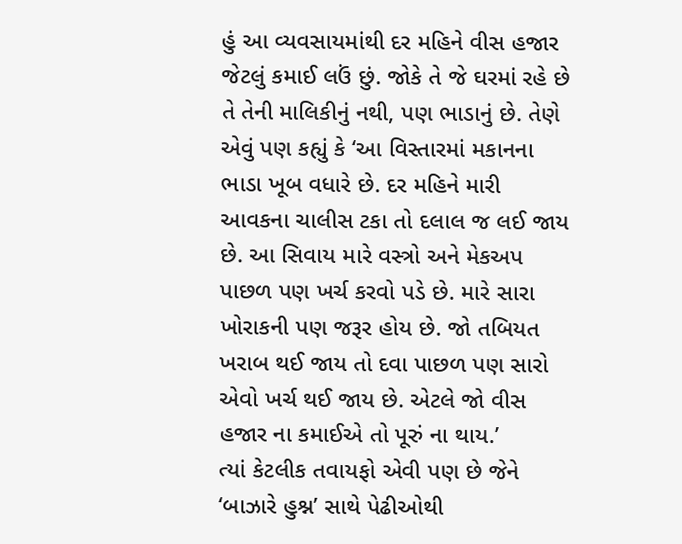હું આ વ્યવસાયમાંથી દર મહિને વીસ હજાર જેટલું કમાઈ લઉં છું. જોકે તે જે ઘરમાં રહે છે તે તેની માલિકીનું નથી, પણ ભાડાનું છે. તેણે એવું પણ કહ્યું કે ‘આ વિસ્તારમાં મકાનના ભાડા ખૂબ વધારે છે. દર મહિને મારી આવકના ચાલીસ ટકા તો દલાલ જ લઈ જાય છે. આ સિવાય મારે વસ્ત્રો અને મેકઅપ પાછળ પણ ખર્ચ કરવો પડે છે. મારે સારા ખોરાકની પણ જરૂર હોય છે. જો તબિયત ખરાબ થઈ જાય તો દવા પાછળ પણ સારો એવો ખર્ચ થઈ જાય છે. એટલે જો વીસ હજાર ના કમાઈએ તો પૂરું ના થાય.’
ત્યાં કેટલીક તવાયફો એવી પણ છે જેને ‘બાઝારે હુશ્ન’ સાથે પેઢીઓથી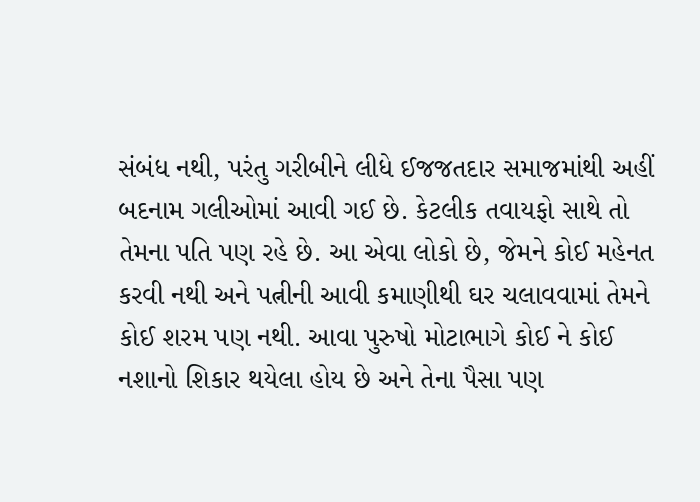સંબંધ નથી, પરંતુ ગરીબીને લીધે ઈજજતદાર સમાજમાંથી અહીં બદનામ ગલીઓમાં આવી ગઈ છે. કેટલીક તવાયફો સાથે તો તેમના પતિ પણ રહે છે. આ એવા લોકો છે, જેમને કોઈ મહેનત કરવી નથી અને પત્નીની આવી કમાણીથી ઘર ચલાવવામાં તેમને કોઈ શરમ પણ નથી. આવા પુરુષો મોટાભાગે કોઈ ને કોઈ નશાનો શિકાર થયેલા હોય છે અને તેના પૈસા પણ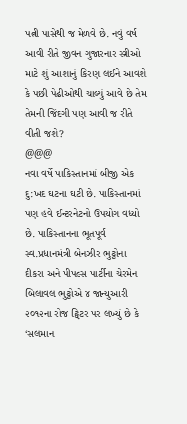પત્ની પાસેથી જ મેળવે છે. નવું વર્ષ આવી રીતે જીવન ગુજારનાર સ્ત્રીઓ માટે શું આશાનું કિરણ લઈને આવશે કે પછી પેઢીઓથી ચાલ્યું આવે છે તેમ તેમની જિંદગી પણ આવી જ રીતે વીતી જશે?
@@@
નવા વર્ષે પાકિસ્તાનમાં બીજી એક દુ:ખદ ઘટના ઘટી છે. પાકિસ્તાનમાં પણ હવે ઈન્ટરનેટનો ઉપયોગ વધ્યો છે. પાકિસ્તાનના ભૂતપૂર્વ સ્વ.પ્રધાનમંત્રી બેનઝીર ભુટ્ટોના દીકરા અને પીપલ્સ પાર્ટીના ચેરમેન બિલાવલ ભુટ્ટોએ ૪ જાન્યુઆરી ૨૦૧૨ના રોજ ટ્વિટર પર લખ્યું છે કે ‘સલમાન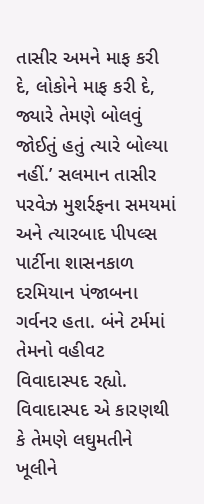તાસીર અમને માફ કરી દે, લોકોને માફ કરી દે, જ્યારે તેમણે બોલવું જોઈતું હતું ત્યારે બોલ્યા નહીં.’ સલમાન તાસીર પરવેઝ મુશર્રફના સમયમાં અને ત્યારબાદ પીપલ્સ પાર્ટીના શાસનકાળ દરમિયાન પંજાબના ગર્વનર હતા. બંને ટર્મમાં તેમનો વહીવટ વિવાદાસ્પદ રહ્યો. વિવાદાસ્પદ એ કારણથી કે તેમણે લઘુમતીને ખૂલીને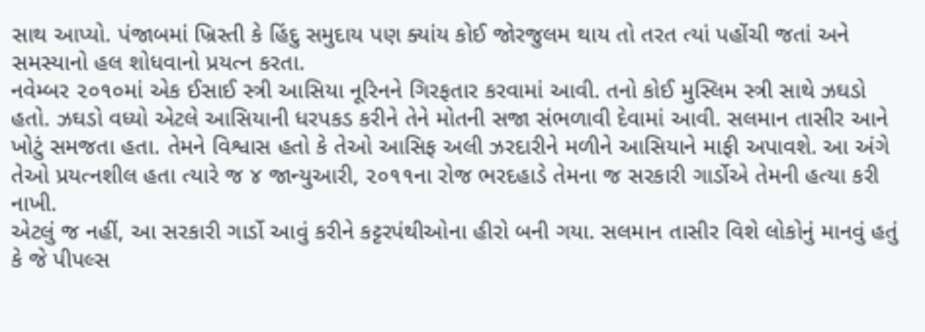સાથ આપ્યો. પંજાબમાં ખ્રિસ્તી કે હિંદુ સમુદાય પણ ક્યાંય કોઈ જોરજુલમ થાય તો તરત ત્યાં પહોંચી જતાં અને સમસ્યાનો હલ શોધવાનો પ્રયત્ન કરતા.
નવેમ્બર ૨૦૧૦માં એક ઈસાઈ સ્ત્રી આસિયા નૂરિનને ગિરફતાર કરવામાં આવી. તનો કોઈ મુસ્લિમ સ્ત્રી સાથે ઝઘડો હતો. ઝઘડો વધ્યો એટલે આસિયાની ધરપકડ કરીને તેને મોતની સજા સંભળાવી દેવામાં આવી. સલમાન તાસીર આને ખોટું સમજતા હતા. તેમને વિશ્વાસ હતો કે તેઓ આસિફ અલી ઝરદારીને મળીને આસિયાને માફી અપાવશે. આ અંગે તેઓ પ્રયત્નશીલ હતા ત્યારે જ ૪ જાન્યુઆરી, ૨૦૧૧ના રોજ ભરદહાડે તેમના જ સરકારી ગાર્ડોએ તેમની હત્યા કરી નાખી.
એટલું જ નહીં, આ સરકારી ગાર્ડો આવું કરીને કટ્ટરપંથીઓના હીરો બની ગયા. સલમાન તાસીર વિશે લોકોનું માનવું હતું કે જે પીપલ્સ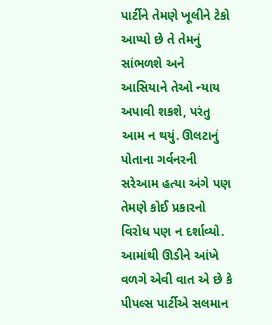પાર્ટીને તેમણે ખૂલીને ટેકો આપ્યો છે તે તેમનું સાંભળશે અને આસિયાને તેઓ ન્યાય અપાવી શકશે, પરંતુ આમ ન થયું. ઊલટાનું પોતાના ગર્વનરની સરેઆમ હત્યા અંગે પણ તેમણે કોઈ પ્રકારનો વિરોધ પણ ન દર્શાવ્યો.
આમાંથી ઊડીને આંખે વળગે એવી વાત એ છે કે પીપલ્સ પાર્ટીએ સલમાન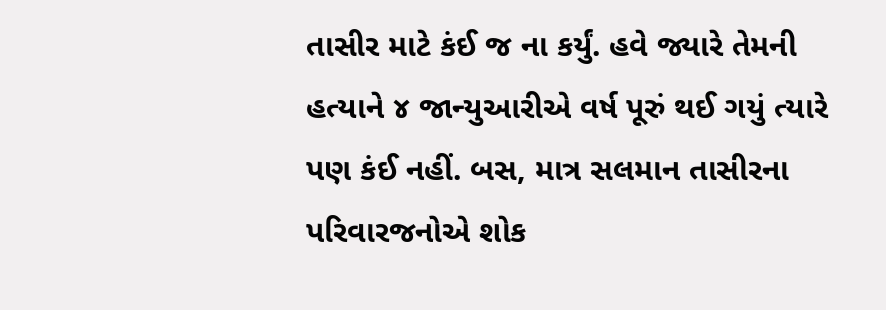તાસીર માટે કંઈ જ ના કર્યું. હવે જ્યારે તેમની હત્યાને ૪ જાન્યુઆરીએ વર્ષ પૂરું થઈ ગયું ત્યારે પણ કંઈ નહીં. બસ, માત્ર સલમાન તાસીરના પરિવારજનોએ શોક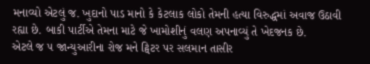મનાવ્યો એટલું જ. ખુદાનો પાડ માનો કે કેટલાક લોકો તેમની હત્યા વિરુદ્ધમાં અવાજ ઉઠાવી રહ્યા છે. બાકી પાર્ટીએ તેમના માટે જે ખામોશીનું વલણ અપનાવ્યું તે ખેદજનક છે.
એટલે જ ૫ જાન્યુઆરીના રોજ મને ટ્વિટર પર સલમાન તાસીર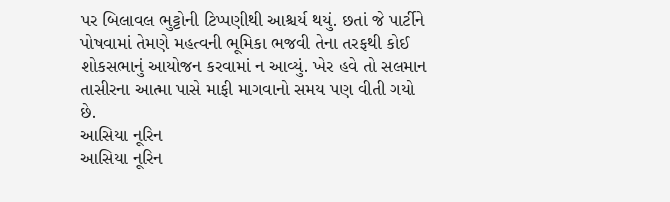પર બિલાવલ ભુટ્ટોની ટિપ્પણીથી આશ્ચર્ય થયું. છતાં જે પાર્ટીને પોષવામાં તેમણે મહત્વની ભૂમિકા ભજવી તેના તરફથી કોઈ શોકસભાનું આયોજન કરવામાં ન આવ્યું. ખેર હવે તો સલમાન તાસીરના આત્મા પાસે માફી માગવાનો સમય પણ વીતી ગયો છે.
આસિયા નૂરિન
આસિયા નૂરિન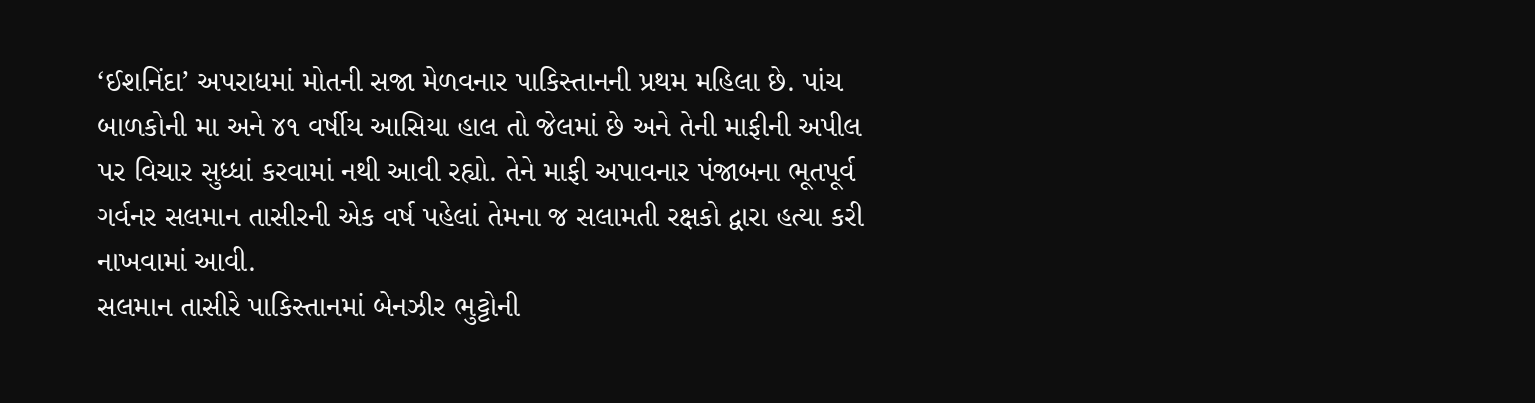‘ઈશનિંદા’ અપરાધમાં મોતની સજા મેળવનાર પાકિસ્તાનની પ્રથમ મહિલા છે. પાંચ બાળકોની મા અને ૪૧ વર્ષીય આસિયા હાલ તો જેલમાં છે અને તેની માફીની અપીલ પર વિચાર સુધ્ધાં કરવામાં નથી આવી રહ્યો. તેને માફી અપાવનાર પંજાબના ભૂતપૂર્વ ગર્વનર સલમાન તાસીરની એક વર્ષ પહેલાં તેમના જ સલામતી રક્ષકો દ્વારા હત્યા કરી નાખવામાં આવી.
સલમાન તાસીરે પાકિસ્તાનમાં બેનઝીર ભુટ્ટોની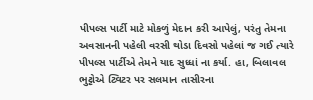પીપલ્સ પાર્ટી માટે મોકળું મેદાન કરી આપેલું, પરંતુ તેમના અવસાનની પહેલી વરસી થોડા દિવસો પહેલાં જ ગઈ ત્યારે પીપલ્સ પાર્ટીએ તેમને યાદ સુધ્ધાં ના કર્યા. હા, બિલાવલ ભુટ્ટોએ ટ્વિટર પર સલમાન તાસીરના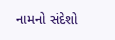નામનો સંદેશો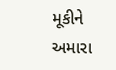મૂકીને અમારા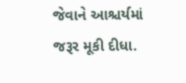જેવાને આશ્ચર્યમાં જરૂર મૂકી દીધા.